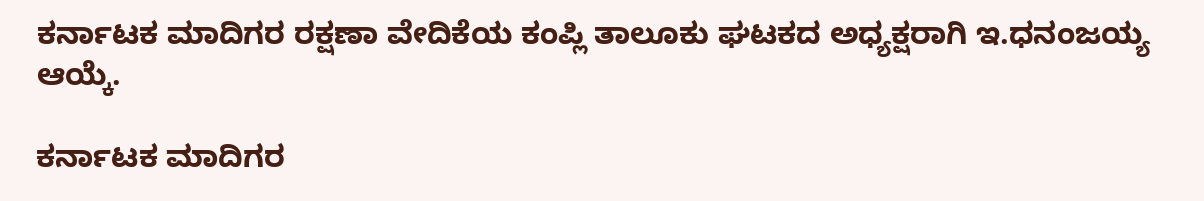ಕರ್ನಾಟಕ ಮಾದಿಗರ ರಕ್ಷಣಾ ವೇದಿಕೆಯ ಕಂಪ್ಲಿ ತಾಲೂಕು ಘಟಕದ ಅಧ್ಯಕ್ಷರಾಗಿ ಇ.ಧನಂಜಯ್ಯ ಆಯ್ಕೆ.

ಕರ್ನಾಟಕ ಮಾದಿಗರ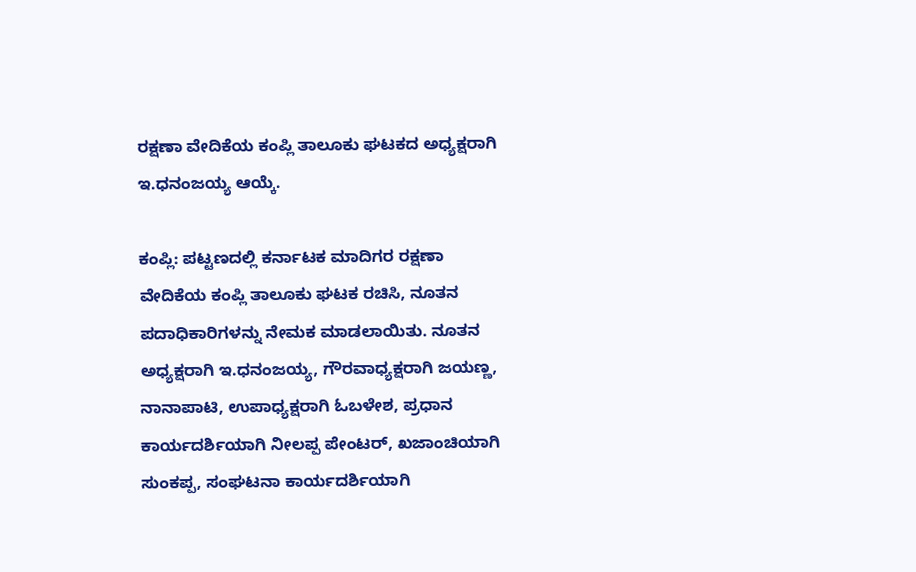ರಕ್ಷಣಾ ವೇದಿಕೆಯ ಕಂಪ್ಲಿ ತಾಲೂಕು ಘಟಕದ ಅಧ್ಯಕ್ಷರಾಗಿ ಇ.ಧನಂಜಯ್ಯ ಆಯ್ಕೆ.

ಕಂಪ್ಲಿ: ಪಟ್ಟಣದಲ್ಲಿ ಕರ್ನಾಟಕ ಮಾದಿಗರ ರಕ್ಷಣಾ ವೇದಿಕೆಯ ಕಂಪ್ಲಿ ತಾಲೂಕು ಘಟಕ ರಚಿಸಿ, ನೂತನ ಪದಾಧಿಕಾರಿಗಳನ್ನು ನೇಮಕ ಮಾಡಲಾಯಿತು. ನೂತನ ಅಧ್ಯಕ್ಷರಾಗಿ ಇ.ಧನಂಜಯ್ಯ, ಗೌರವಾಧ್ಯಕ್ಷರಾಗಿ ಜಯಣ್ಣ, ನಾನಾಪಾಟಿ, ಉಪಾಧ್ಯಕ್ಷರಾಗಿ ಓಬಳೇಶ, ಪ್ರಧಾನ ಕಾರ್ಯದರ್ಶಿಯಾಗಿ ನೀಲಪ್ಪ ಪೇಂಟರ್, ಖಜಾಂಚಿಯಾಗಿ ಸುಂಕಪ್ಪ, ಸಂಘಟನಾ ಕಾರ್ಯದರ್ಶಿಯಾಗಿ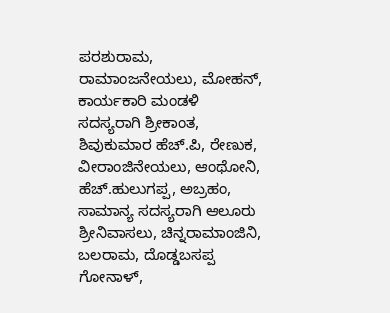ಪರಶುರಾಮ, ರಾಮಾಂಜನೇಯಲು, ಮೋಹನ್, ಕಾರ್ಯಕಾರಿ ಮಂಡಳಿ ಸದಸ್ಯರಾಗಿ ಶ್ರೀಕಾಂತ, ಶಿವುಕುಮಾರ ಹೆಚ್.ಪಿ, ರೇಣುಕ, ವೀರಾಂಜಿನೇಯಲು, ಆಂಥೋನಿ, ಹೆಚ್.ಹುಲುಗಪ್ಪ, ಅಬ್ರಹಂ, ಸಾಮಾನ್ಯ ಸದಸ್ಯರಾಗಿ ಆಲೂರು ಶ್ರೀನಿವಾಸಲು, ಚಿನ್ನರಾಮಾಂಜಿನಿ, ಬಲರಾಮ, ದೊಡ್ಡಬಸಪ್ಪ ಗೋನಾಳ್,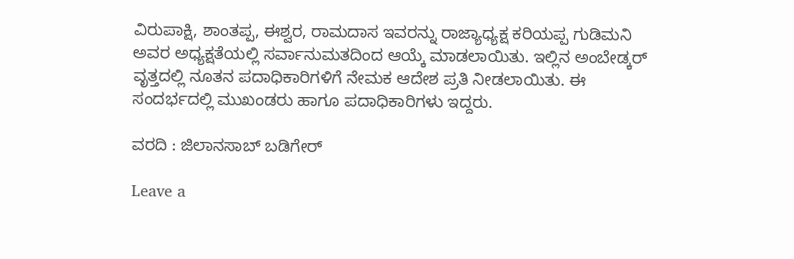ವಿರುಪಾಕ್ಷಿ, ಶಾಂತಪ್ಪ, ಈಶ್ವರ, ರಾಮದಾಸ ಇವರನ್ನು ರಾಜ್ಯಾಧ್ಯಕ್ಷ ಕರಿಯಪ್ಪ ಗುಡಿಮನಿ ಅವರ ಅಧ್ಯಕ್ಷತೆಯಲ್ಲಿ ಸರ್ವಾನುಮತದಿಂದ ಆಯ್ಕೆ ಮಾಡಲಾಯಿತು. ಇಲ್ಲಿನ ಅಂಬೇಡ್ಕರ್ ವೃತ್ತದಲ್ಲಿ ನೂತನ ಪದಾಧಿಕಾರಿಗಳಿಗೆ ನೇಮಕ ಆದೇಶ ಪ್ರತಿ ನೀಡಲಾಯಿತು. ಈ ಸಂದರ್ಭದಲ್ಲಿ ಮುಖಂಡರು ಹಾಗೂ ಪದಾಧಿಕಾರಿಗಳು ಇದ್ದರು.

ವರದಿ : ಜಿಲಾನಸಾಬ್ ಬಡಿಗೇರ್

Leave a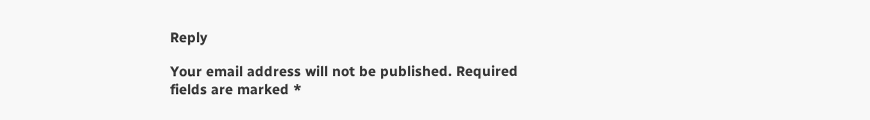Reply

Your email address will not be published. Required fields are marked *